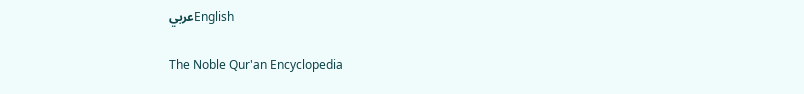عربيEnglish

The Noble Qur'an Encyclopedia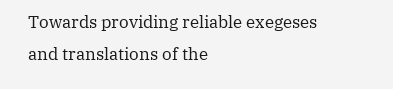Towards providing reliable exegeses and translations of the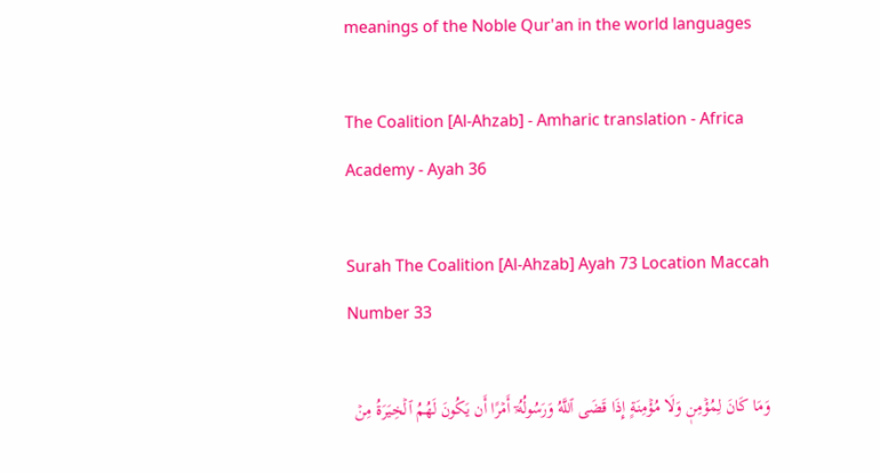meanings of the Noble Qur'an in the world languages

The Coalition [Al-Ahzab] - Amharic translation - Africa Academy - Ayah 36

Surah The Coalition [Al-Ahzab] Ayah 73 Location Maccah Number 33

وَمَا كَانَ لِمُؤۡمِنٖ وَلَا مُؤۡمِنَةٍ إِذَا قَضَى ٱللَّهُ وَرَسُولُهُۥٓ أَمۡرًا أَن يَكُونَ لَهُمُ ٱلۡخِيَرَةُ مِنۡ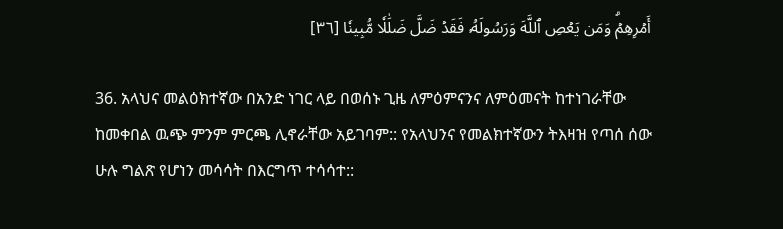أَمۡرِهِمۡۗ وَمَن يَعۡصِ ٱللَّهَ وَرَسُولَهُۥ فَقَدۡ ضَلَّ ضَلَٰلٗا مُّبِينٗا [٣٦]

36. አላህና መልዕክተኛው በአንድ ነገር ላይ በወሰኑ ጊዜ ለምዕምናንና ለምዕመናት ከተነገራቸው ከመቀበል ዉጭ ምንም ምርጫ ሊኖራቸው አይገባም:: የአላህንና የመልክተኛውን ትእዛዝ የጣሰ ሰው ሁሉ ግልጽ የሆነን መሳሳት በእርግጥ ተሳሳተ::